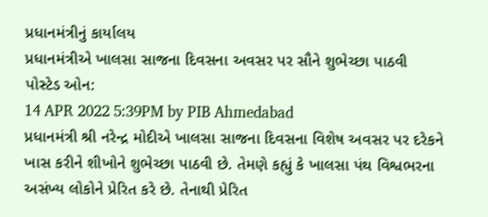પ્રધાનમંત્રીનું કાર્યાલય
પ્રધાનમંત્રીએ ખાલસા સાજના દિવસના અવસર પર સૌને શુભેચ્છા પાઠવી
પોસ્ટેડ ઓન:
14 APR 2022 5:39PM by PIB Ahmedabad
પ્રધાનમંત્રી શ્રી નરેન્દ્ર મોદીએ ખાલસા સાજના દિવસના વિશેષ અવસર પર દરેકને ખાસ કરીને શીખોને શુભેચ્છા પાઠવી છે. તેમણે કહ્યું કે ખાલસા પંથ વિશ્વભરના અસંખ્ય લોકોને પ્રેરિત કરે છે. તેનાથી પ્રેરિત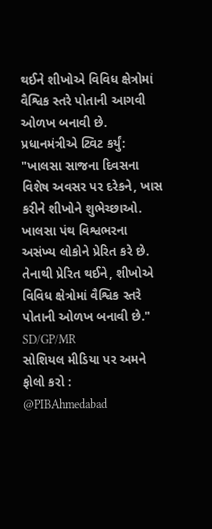થઈને શીખોએ વિવિધ ક્ષેત્રોમાં વૈશ્વિક સ્તરે પોતાની આગવી ઓળખ બનાવી છે.
પ્રધાનમંત્રીએ ટ્વિટ કર્યું:
"ખાલસા સાજના દિવસના વિશેષ અવસર પર દરેકને, ખાસ કરીને શીખોને શુભેચ્છાઓ. ખાલસા પંથ વિશ્વભરના અસંખ્ય લોકોને પ્રેરિત કરે છે. તેનાથી પ્રેરિત થઈને, શીખોએ વિવિધ ક્ષેત્રોમાં વૈશ્વિક સ્તરે પોતાની ઓળખ બનાવી છે."
SD/GP/MR
સોશિયલ મીડિયા પર અમને ફોલો કરો :
@PIBAhmedabad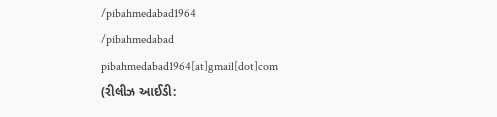/pibahmedabad1964
/pibahmedabad
pibahmedabad1964[at]gmail[dot]com
(રીલીઝ આઈડી: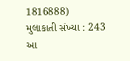1816888)
મુલાકાતી સંખ્યા : 243
આ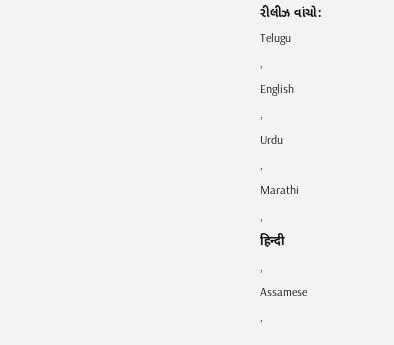રીલીઝ વાંચો:
Telugu
,
English
,
Urdu
,
Marathi
,
हिन्दी
,
Assamese
,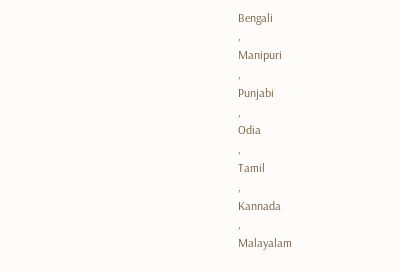Bengali
,
Manipuri
,
Punjabi
,
Odia
,
Tamil
,
Kannada
,
Malayalam